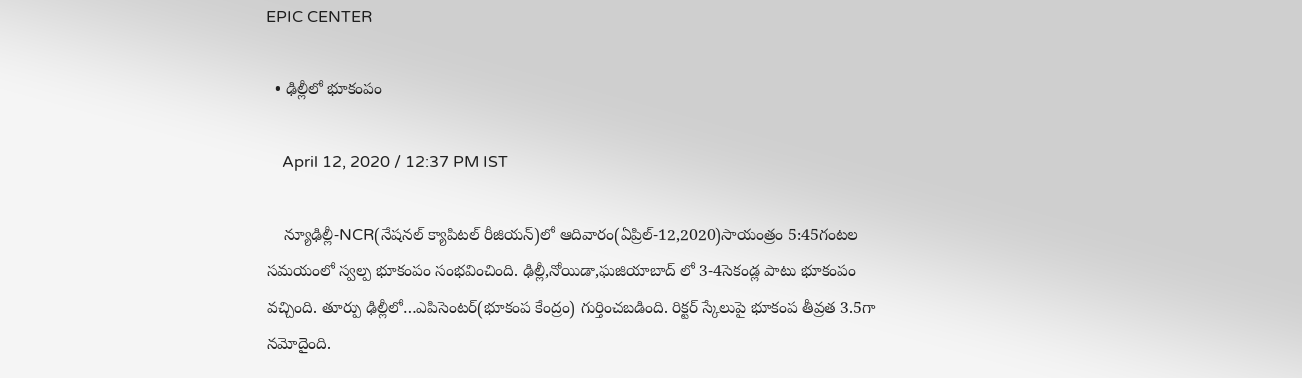EPIC CENTER

  • ఢిల్లీలో భూకంపం

    April 12, 2020 / 12:37 PM IST

    న్యూఢిల్లీ-NCR(నేషనల్ క్యాపిటల్ రీజియన్)లో ఆదివారం(ఏప్రిల్-12,2020)సాయంత్రం 5:45గంటల సమయంలో స్వల్ప భూకంపం సంభవించింది. ఢిల్లీ,నోయిడా,ఘజియాబాద్ లో 3-4సెకండ్ల పాటు భూకంపం వచ్చింది. తూర్పు ఢిల్లీలో…ఎపిసెంటర్(భూకంప కేంద్రం) గుర్తించబడింది. రిక్టర్ స్కేలుపై భూకంప తీవ్రత 3.5గా నమోదైంది.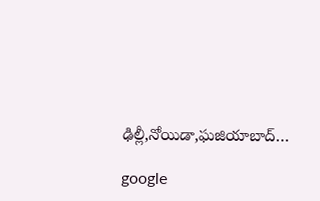ఢిల్లీ,నోయిడా,ఘజియాబాద్…

google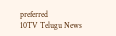preferred
10TV Telugu News